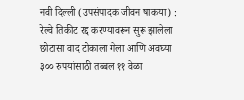नवी दिल्ली (उपसंपादक जीवन षाकया) : रेल्वे तिकीट रद्द करण्यावरून सुरू झालेला छोटासा वाद टोकाला गेला आणि अवघ्या ३०० रुपयांसाठी तब्बल ११ वेळा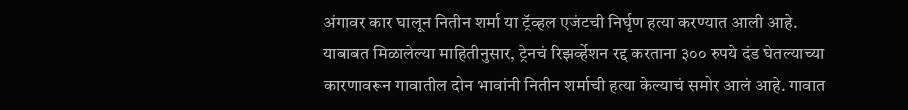अंगावर कार घालून नितीन शर्मा या ट्रॅव्हल एजंटची निर्घृण हत्या करण्यात आली आहे.
याबाबत मिळालेल्या माहितीनुसार, ट्रेनचं रिझर्व्हेशन रद्द करताना ३०० रुपये दंड घेतल्याच्या कारणावरून गावातील दोन भावांनी नितीन शर्माची हत्या केल्याचं समोर आलं आहे. गावात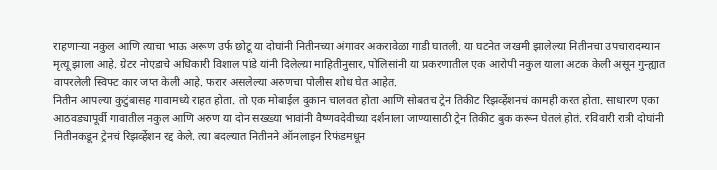राहणाऱ्या नकुल आणि त्याचा भाऊ अरूण उर्फ छोटू या दोघांनी नितीनच्या अंगावर अकरावेळा गाडी घातली. या घटनेत जखमी झालेल्या नितीनचा उपचारादम्यान मृत्यू झाला आहे. ग्रेटर नोएडाचे अधिकारी विशाल पांडे यांनी दिलेल्य़ा माहितीनुसार, पोलिसांनी या प्रकरणातील एक आरोपी नकुल याला अटक केली असून गुन्ह्यात वापरलेली स्विफ्ट कार जप्त केली आहे. फरार असलेल्या अरुणचा पोलीस शोध घेत आहेत.
नितीन आपल्या कुटुंबासह गावामध्ये राहत होता. तो एक मोबाईल दुकान चालवत होता आणि सोबतच ट्रेन तिकीट रिझर्व्हेशनचं कामही करत होता. साधारण एका आठवड्यापूर्वी गावातील नकुल आणि अरुण या दोन सख्ख्या भावांनी वैष्णवदेवीच्या दर्शनाला जाण्यासाठी ट्रेन तिकीट बुक करून घेतलं होतं. रविवारी रात्री दोघांनी नितीनकडून ट्रेनचं रिझर्व्हेशन रद्द केले. त्या बदल्यात नितीनने ऑनलाइन रिफंडमधून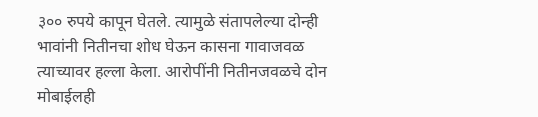३०० रुपये कापून घेतले. त्यामुळे संतापलेल्या दोन्ही भावांनी नितीनचा शोध घेऊन कासना गावाजवळ त्याच्यावर हल्ला केला. आरोपींनी नितीनजवळचे दोन मोबाईलही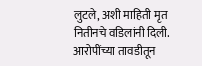लुटले, अशी माहिती मृत नितीनचे वडिलांनी दिली.
आरोपींच्या तावडीतून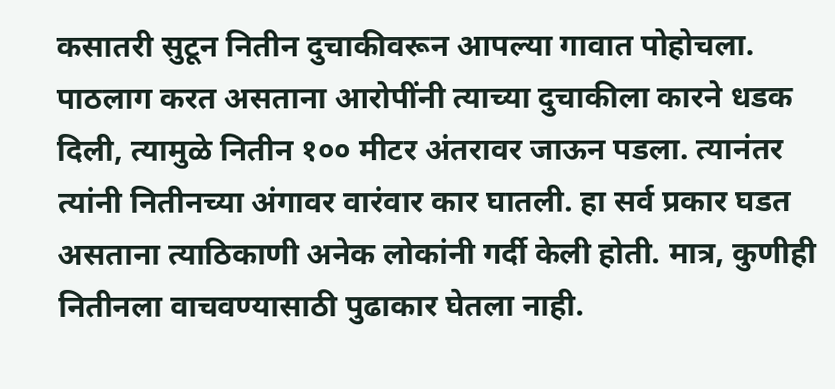कसातरी सुटून नितीन दुचाकीवरून आपल्या गावात पोहोचला. पाठलाग करत असताना आरोपींनी त्याच्या दुचाकीला कारने धडक दिली, त्यामुळे नितीन १०० मीटर अंतरावर जाऊन पडला. त्यानंतर त्यांनी नितीनच्या अंगावर वारंवार कार घातली. हा सर्व प्रकार घडत असताना त्याठिकाणी अनेक लोकांनी गर्दी केली होती. मात्र, कुणीही नितीनला वाचवण्यासाठी पुढाकार घेतला नाही.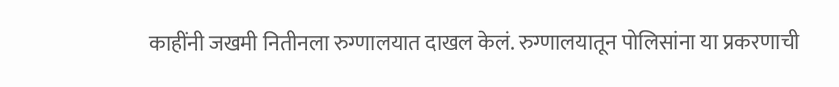काहींनी जखमी नितीनला रुग्णालयात दाखल केलं. रुग्णालयातून पोलिसांना या प्रकरणाची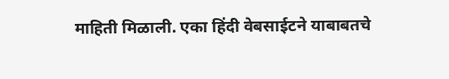माहिती मिळाली. एका हिंदी वेबसाईटने याबाबतचे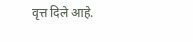वृत्त दिले आहे.